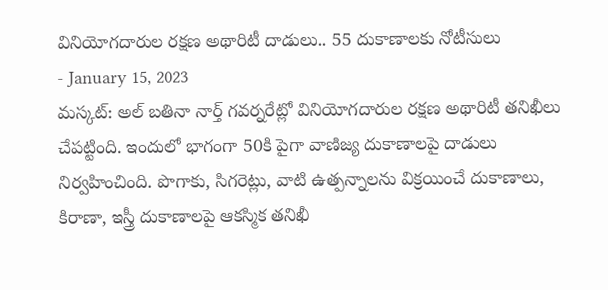వినియోగదారుల రక్షణ అథారిటీ దాడులు.. 55 దుకాణాలకు నోటీసులు
- January 15, 2023
మస్కట్: అల్ బతినా నార్త్ గవర్నరేట్లో వినియోగదారుల రక్షణ అథారిటీ తనిఖీలు చేపట్టింది. ఇందులో భాగంగా 50కి పైగా వాణిజ్య దుకాణాలపై దాడులు నిర్వహించింది. పొగాకు, సిగరెట్లు, వాటి ఉత్పన్నాలను విక్రయించే దుకాణాలు, కిరాణా, ఇస్త్రీ దుకాణాలపై ఆకస్మిక తనిఖీ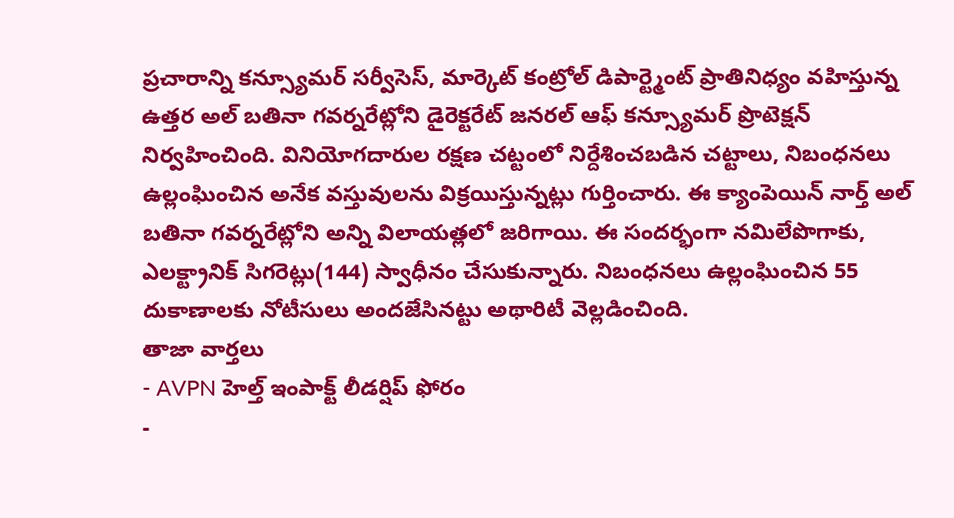ప్రచారాన్ని కన్స్యూమర్ సర్వీసెస్, మార్కెట్ కంట్రోల్ డిపార్ట్మెంట్ ప్రాతినిధ్యం వహిస్తున్న ఉత్తర అల్ బతినా గవర్నరేట్లోని డైరెక్టరేట్ జనరల్ ఆఫ్ కన్స్యూమర్ ప్రొటెక్షన్ నిర్వహించింది. వినియోగదారుల రక్షణ చట్టంలో నిర్దేశించబడిన చట్టాలు, నిబంధనలు ఉల్లంఘించిన అనేక వస్తువులను విక్రయిస్తున్నట్లు గుర్తించారు. ఈ క్యాంపెయిన్ నార్త్ అల్ బతినా గవర్నరేట్లోని అన్ని విలాయత్లలో జరిగాయి. ఈ సందర్భంగా నమిలేపొగాకు, ఎలక్ట్రానిక్ సిగరెట్లు(144) స్వాధీనం చేసుకున్నారు. నిబంధనలు ఉల్లంఘించిన 55 దుకాణాలకు నోటీసులు అందజేసినట్టు అథారిటీ వెల్లడించింది.
తాజా వార్తలు
- AVPN హెల్త్ ఇంపాక్ట్ లీడర్షిప్ ఫోరం
-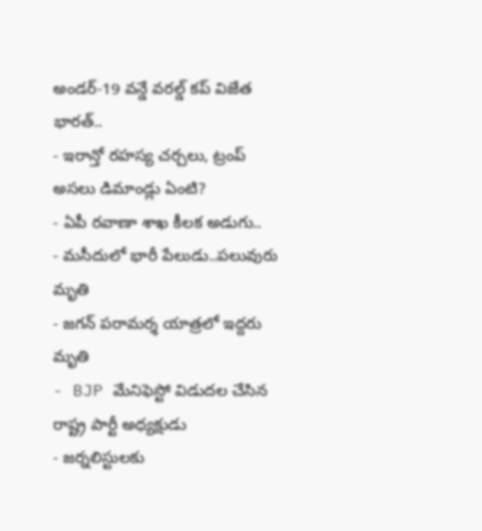అండర్-19 వన్డే వరల్డ్ కప్ విజేత భారత్..
- ఇరాన్తో రహస్య చర్చలు, ట్రంప్ అసలు డిమాండ్లు ఏంటి?
- ఏపీ రవాణా శాఖ కీలక అడుగు..
- మసీదులో భారీ పేలుడు..పలువురు మృతి
- జగన్ పరామర్శ యాత్రలో ఇద్దరు మృతి
- BJP మేనిఫెస్టో విడుదల చేసిన రాష్ట్ర పార్టీ అధ్యక్షుడు
- జర్నలిస్టులకు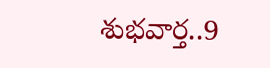శుభవార్త..9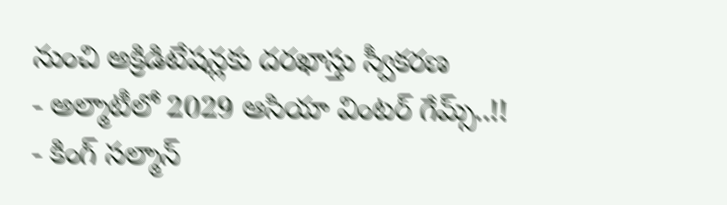నుంచి అక్రిడిటేషన్లకు దరఖాస్తు స్వీకరణ
- అల్మాటీలో 2029 ఆసియా వింటర్ గేమ్స్..!!
- కింగ్ సల్మాన్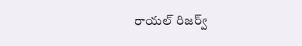రాయల్ రిజర్వ్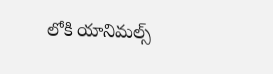లోకి యానిమల్స్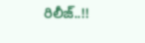రిలీజ్..!!